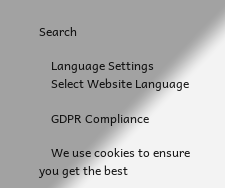Search

    Language Settings
    Select Website Language

    GDPR Compliance

    We use cookies to ensure you get the best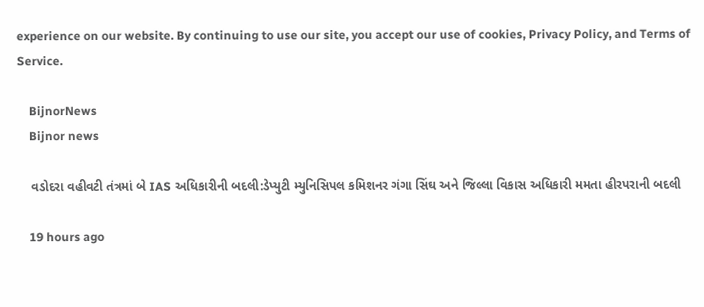experience on our website. By continuing to use our site, you accept our use of cookies, Privacy Policy, and Terms of Service.

    BijnorNews
    Bijnor news

    વડોદરા વહીવટી તંત્રમાં બે IAS અધિકારીની બદલી:ડેપ્યુટી મ્યુનિસિપલ કમિશનર ગંગા સિંઘ અને જિલ્લા વિકાસ અધિકારી મમતા હીરપરાની બદલી

    19 hours ago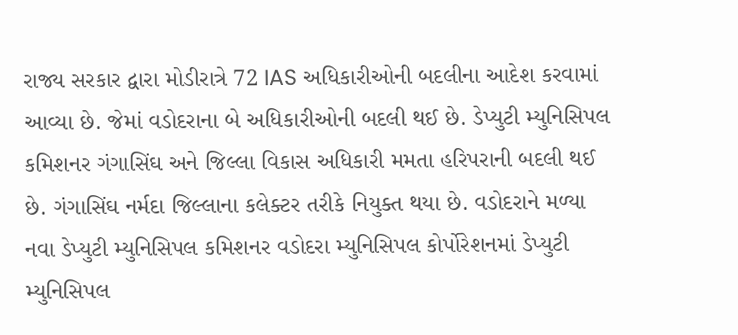રાજ્ય સરકાર દ્વારા મોડીરાત્રે 72 IAS અધિકારીઓની બદલીના આદેશ કરવામાં આવ્યા છે. જેમાં વડોદરાના બે અધિકારીઓની બદલી થઈ છે. ડેપ્યુટી મ્યુનિસિપલ કમિશનર ગંગાસિંઘ અને જિલ્લા વિકાસ અધિકારી મમતા હરિપરાની બદલી થઈ છે. ગંગાસિંઘ નર્મદા જિલ્લાના કલેક્ટર તરીકે નિયુક્ત થયા છે. વડોદરાને મળ્યા નવા ડેપ્યુટી મ્યુનિસિપલ કમિશનર વડોદરા મ્યુનિસિપલ કોર્પોરેશનમાં ડેપ્યુટી મ્યુનિસિપલ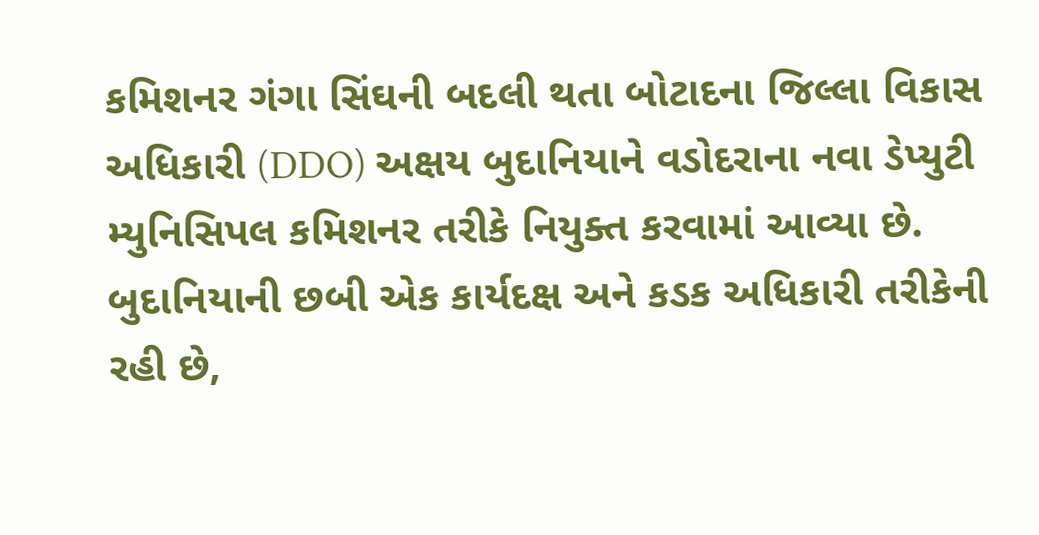કમિશનર ગંગા સિંઘની બદલી થતા બોટાદના જિલ્લા વિકાસ અધિકારી (DDO) અક્ષય બુદાનિયાને વડોદરાના નવા ડેપ્યુટી મ્યુનિસિપલ કમિશનર તરીકે નિયુક્ત કરવામાં આવ્યા છે. બુદાનિયાની છબી એક કાર્યદક્ષ અને કડક અધિકારી તરીકેની રહી છે,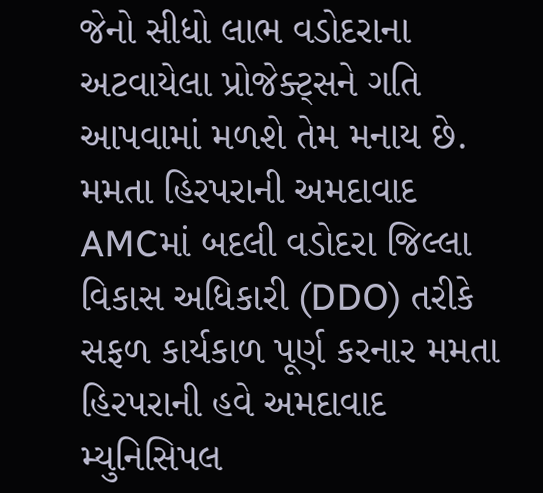જેનો સીધો લાભ વડોદરાના અટવાયેલા પ્રોજેક્ટ્સને ગતિ આપવામાં મળશે તેમ મનાય છે. મમતા હિરપરાની અમદાવાદ AMCમાં બદલી વડોદરા જિલ્લા વિકાસ અધિકારી (DDO) તરીકે સફળ કાર્યકાળ પૂર્ણ કરનાર મમતા હિરપરાની હવે અમદાવાદ મ્યુનિસિપલ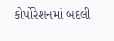કોર્પોરેશનમાં બદલી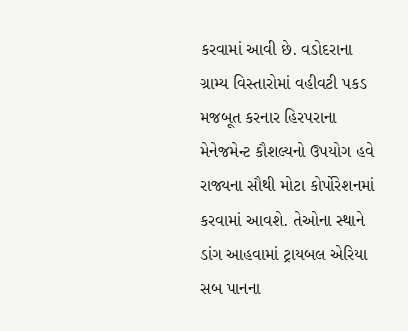કરવામાં આવી છે. વડોદરાના ગ્રામ્ય વિસ્તારોમાં વહીવટી પકડ મજબૂત કરનાર હિરપરાના મેનેજમેન્ટ કૌશલ્યનો ઉપયોગ હવે રાજ્યના સૌથી મોટા કોર્પોરેશનમાં કરવામાં આવશે. તેઓના સ્થાને ડાંગ આહવામાં ટ્રાયબલ એરિયા સબ પાનના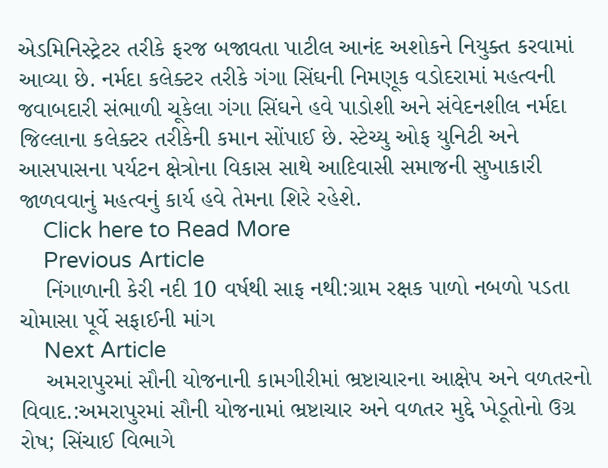એડમિનિસ્ટ્રેટર તરીકે ફરજ બજાવતા પાટીલ આનંદ અશોકને નિયુક્ત કરવામાં આવ્યા છે. નર્મદા કલેક્ટર તરીકે ગંગા સિંઘની નિમણૂક વડોદરામાં મહત્વની જવાબદારી સંભાળી ચૂકેલા ગંગા સિંઘને હવે પાડોશી અને સંવેદનશીલ નર્મદા જિલ્લાના કલેક્ટર તરીકેની કમાન સોંપાઈ છે. સ્ટેચ્યુ ઓફ યુનિટી અને આસપાસના પર્યટન ક્ષેત્રોના વિકાસ સાથે આદિવાસી સમાજની સુખાકારી જાળવવાનું મહત્વનું કાર્ય હવે તેમના શિરે રહેશે.
    Click here to Read More
    Previous Article
    નિંગાળાની કેરી નદી 10 વર્ષથી સાફ નથી:ગ્રામ રક્ષક પાળો નબળો પડતા ચોમાસા પૂર્વે સફાઈની માંગ
    Next Article
    અમરાપુરમાં સૌની યોજનાની કામગીરીમાં ભ્રષ્ટાચારના આક્ષેપ અને વળતરનો વિવાદ.:અમરાપુરમાં સૌની યોજનામાં ભ્રષ્ટાચાર અને વળતર મુદ્દે ખેડૂતોનો ઉગ્ર રોષ; સિંચાઈ વિભાગે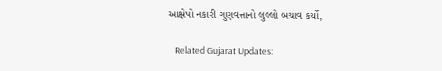આક્ષેપો નકારી ગુણવત્તાનો લુલ્લો બચાવ કર્યો,

    Related Gujarat Updates: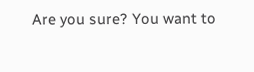Are you sure? You want to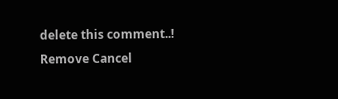delete this comment..! Remove Cancel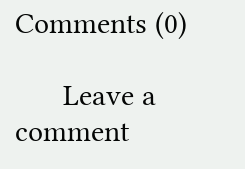Comments (0)

      Leave a comment